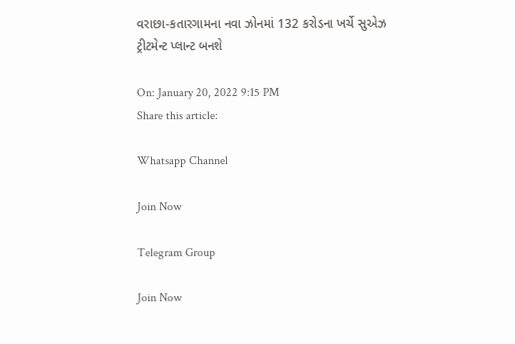વરાછા-કતારગામના નવા ઝોનમાં 132 કરોડના ખર્ચે સુએઝ ટ્રીટમેન્ટ પ્લાન્ટ બનશે

On: January 20, 2022 9:15 PM
Share this article:

Whatsapp Channel

Join Now

Telegram Group

Join Now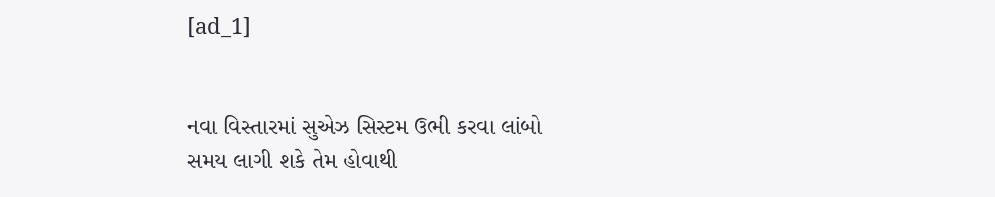[ad_1]


નવા વિસ્તારમાં સુએઝ સિસ્ટમ ઉભી કરવા લાંબો
સમય લાગી શકે તેમ હોવાથી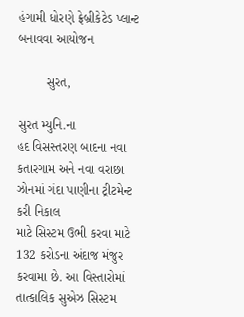હંગામી ધોરણે ફ્રેબ્રીકેટેડ પ્લાન્ટ બનાવવા આયોજન

        સુરત,

સુરત મ્યુનિ.ના
હદ વિસસ્તરણ બાદના નવા કતારગામ અને નવા વરાછા ઝોનમાં ગંદા પાણીના ટ્રીટમેન્ટ કરી નિકાલ
માટે સિસ્ટમ ઉભી કરવા માટે 132 કરોડના અંદાજ મંજુર કરવામા છે. આ વિસ્તારોમાં
તાત્કાલિક સુએઝ સિસ્ટમ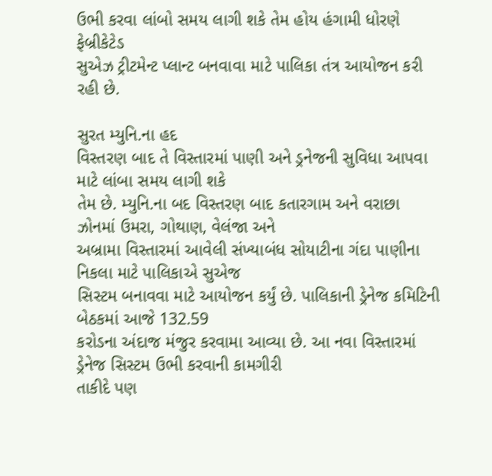ઉભી કરવા લાંબો સમય લાગી શકે તેમ હોય હંગામી ધોરણે ફેબ્રીકેટેડ
સુએઝ ટ્રીટમેન્ટ પ્લાન્ટ બનવાવા માટે પાલિકા તંત્ર આયોજન કરી રહી છે.

સુરત મ્યુનિ.ના હદ
વિસ્તરણ બાદ તે વિસ્તારમાં પાણી અને ડ્રનેજની સુવિધા આપવા માટે લાંબા સમય લાગી શકે
તેમ છે. મ્યુનિ.ના બદ વિસ્તરણ બાદ કતારગામ અને વરાછા ઝોનમાં ઉમરા, ગોથાણ, વેલંજા અને
અબ્રામા વિસ્તારમાં આવેલી સંખ્યાબંધ સોયાટીના ગંદા પાણીના નિકલા માટે પાલિકાએ સુએજ
સિસ્ટમ બનાવવા માટે આયોજન કર્યું છે. પાલિકાની ડ્રેનેજ કમિટિની બેઠકમાં આજે 132.59
કરોડના અંદાજ મંજુર કરવામા આવ્યા છે. આ નવા વિસ્તારમાં ડ્રેનેજ સિસ્ટમ ઉભી કરવાની કામગીરી
તાકીદે પણ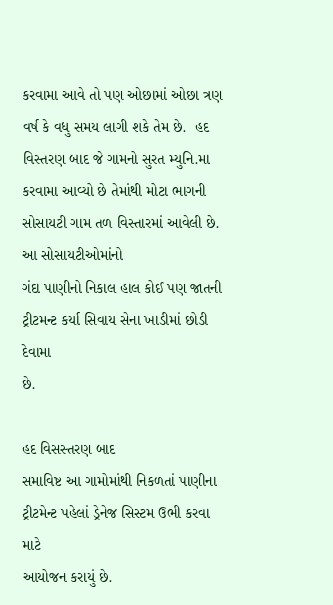કરવામા આવે તો પણ ઓછામાં ઓછા ત્રણ વર્ષ કે વધુ સમય લાગી શકે તેમ છે.  હદ વિસ્તરણ બાદ જે ગામનો સુરત મ્યુનિ.મા
કરવામા આવ્યો છે તેમાંથી મોટા ભાગની સોસાયટી ગામ તળ વિસ્તારમાં આવેલી છે. આ સોસાયટીઓમાંનો
ગંદા પાણીનો નિકાલ હાલ કોઈ પણ જાતની ટ્રીટમન્ટ કર્યા સિવાય સેના ખાડીમાં છોડી દેવામા
છે.

હદ વિસસ્તરણ બાદ
સમાવિષ્ટ આ ગામોમાંથી નિકળતાં પાણીના ટ્રીટમેન્ટ પહેલાં ડ્રેનેજ સિસ્ટમ ઉભી કરવા માટે
આયોજન કરાયું છે.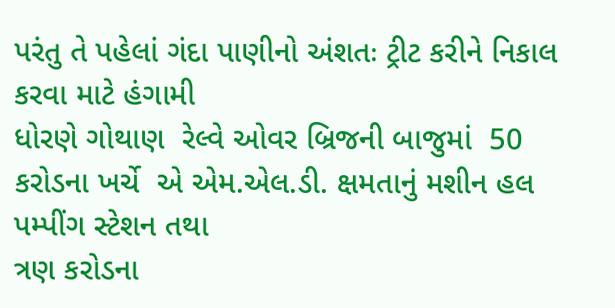પરંતુ તે પહેલાં ગંદા પાણીનો અંશતઃ ટ્રીટ કરીને નિકાલ કરવા માટે હંગામી
ધોરણે ગોથાણ  રેલ્વે ઓવર બ્રિજની બાજુમાં  50 કરોડના ખર્ચે  એ એમ.એલ.ડી. ક્ષમતાનું મશીન હલ પમ્પીંગ સ્ટેશન તથા
ત્રણ કરોડના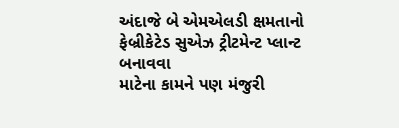અંદાજે બે એમએલડી ક્ષમતાનો ફેબ્રીકેટેડ સુએઝ ટ્રીટમેન્ટ પ્લાન્ટ બનાવવા
માટેના કામને પણ મંજુરી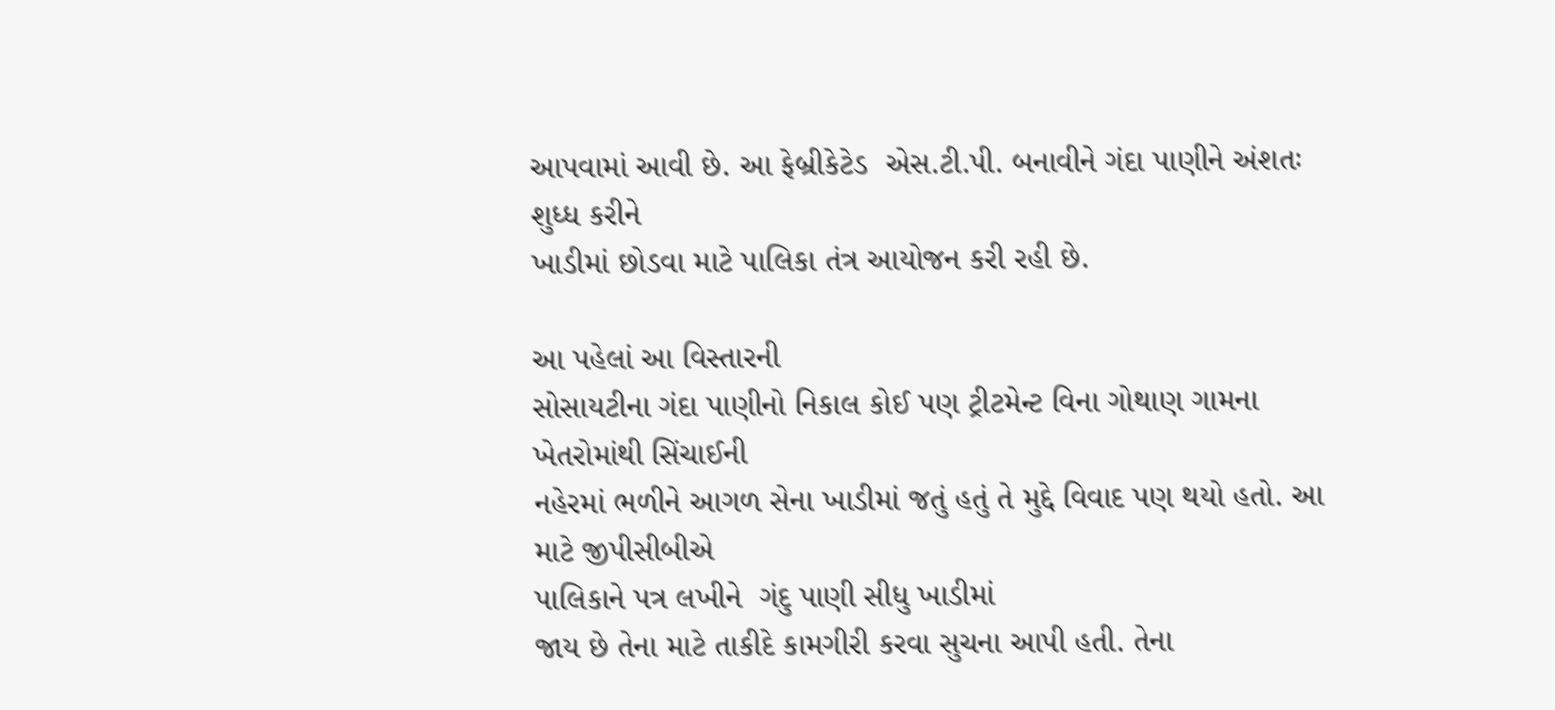આપવામાં આવી છે. આ ફેબ્રીકેટેડ  એસ.ટી.પી. બનાવીને ગંદા પાણીને અંશતઃ શુધ્ધ કરીને
ખાડીમાં છોડવા માટે પાલિકા તંત્ર આયોજન કરી રહી છે.

આ પહેલાં આ વિસ્તારની
સોસાયટીના ગંદા પાણીનો નિકાલ કોઈ પણ ટ્રીટમેન્ટ વિના ગોથાણ ગામના ખેતરોમાંથી સિંચાઈની
નહેરમાં ભળીને આગળ સેના ખાડીમાં જતું હતું તે મુદ્દે વિવાદ પણ થયો હતો. આ માટે જીપીસીબીએ
પાલિકાને પત્ર લખીને  ગંદુ પાણી સીધુ ખાડીમાં
જાય છે તેના માટે તાકીદે કામગીરી કરવા સુચના આપી હતી. તેના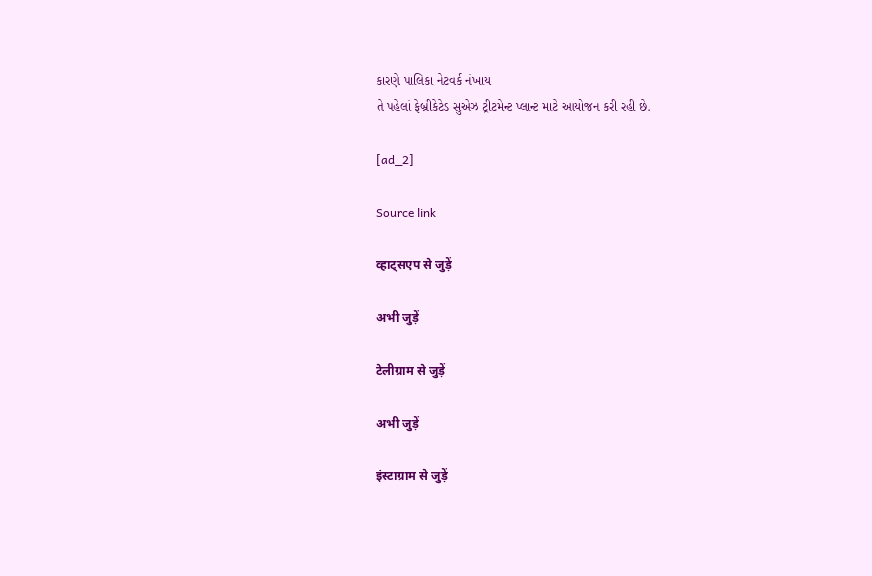કારણે પાલિકા નેટવર્ક નંખાય
તે પહેલાં ફેબ્રીકેટેડ સુએઝ ટ્રીટમેન્ટ પ્લાન્ટ માટે આયોજન કરી રહી છે.

[ad_2]

Source link

व्हाट्सएप से जुड़ें

अभी जुड़ें

टेलीग्राम से जुड़ें

अभी जुड़ें

इंस्टाग्राम से जुड़ें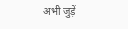अभी जुड़ें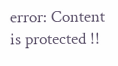error: Content is protected !!